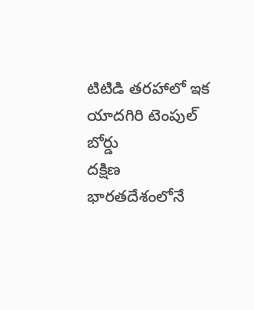టిటిడి తరహాలో ఇక యాదగిరి టెంపుల్ బోర్డు
దక్షిణ భారతదేశంలోనే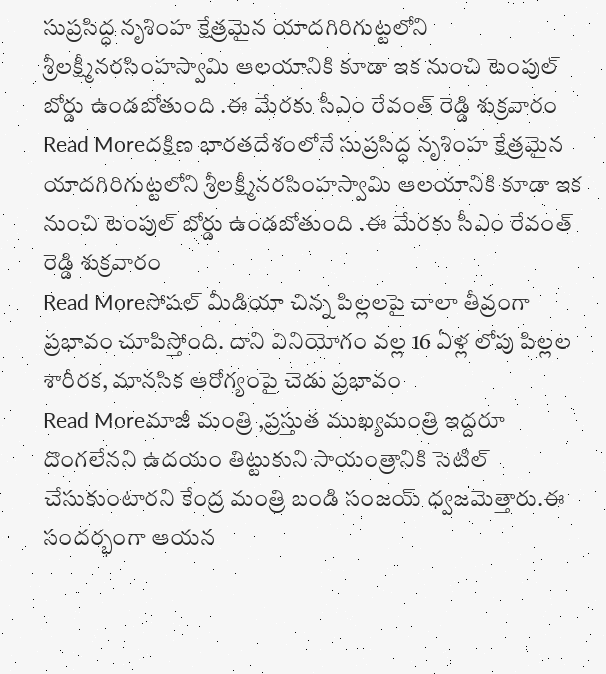సుప్రసిద్ధ నృశింహ క్షేత్రమైన యాదగిరిగుట్టలోని శ్రీలక్ష్మీనరసింహస్వామి ఆలయానికి కూడా ఇక నుంచి టెంపుల్ బోర్డు ఉండబోతుంది .ఈ మేరకు సీఎం రేవంత్ రెడ్డి శుక్రవారం
Read Moreదక్షిణ భారతదేశంలోనే సుప్రసిద్ధ నృశింహ క్షేత్రమైన యాదగిరిగుట్టలోని శ్రీలక్ష్మీనరసింహస్వామి ఆలయానికి కూడా ఇక నుంచి టెంపుల్ బోర్డు ఉండబోతుంది .ఈ మేరకు సీఎం రేవంత్ రెడ్డి శుక్రవారం
Read Moreసోషల్ మీడియా చిన్న పిల్లలపై చాలా తీవ్రంగా ప్రభావం చూపిస్తోంది. దాని వినియోగం వల్ల 16 ఏళ్ల లోపు పిల్లల శారీరక, మానసిక ఆరోగ్యంపై చెడు ప్రభావం
Read Moreమాజీ మంత్రి ,ప్రస్తుత ముఖ్యమంత్రి ఇద్దరూ దొంగలేనని ఉదయం తిట్టుకుని సాయంత్రానికి సెటిల్ చేసుకుంటారని కేంద్ర మంత్రి బండి సంజయ్ ధ్వజమెత్తారు.ఈ సందర్భంగా ఆయన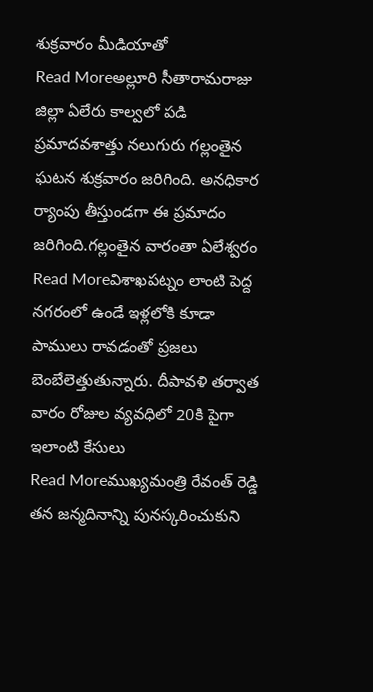శుక్రవారం మీడియాతో
Read Moreఅల్లూరి సీతారామరాజు జిల్లా ఏలేరు కాల్వలో పడి ప్రమాదవశాత్తు నలుగురు గల్లంతైన ఘటన శుక్రవారం జరిగింది. అనధికార ర్యాంపు తీస్తుండగా ఈ ప్రమాదం జరిగింది.గల్లంతైన వారంతా ఏలేశ్వరం
Read Moreవిశాఖపట్నం లాంటి పెద్ద నగరంలో ఉండే ఇళ్లలోకి కూడా పాములు రావడంతో ప్రజలు బెంబేలెత్తుతున్నారు. దీపావళి తర్వాత వారం రోజుల వ్యవధిలో 20కి పైగా ఇలాంటి కేసులు
Read Moreముఖ్యమంత్రి రేవంత్ రెడ్డి తన జన్మదినాన్ని పునస్కరించుకుని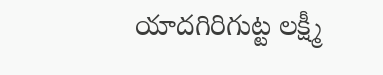యాదగిరిగుట్ట లక్ష్మీ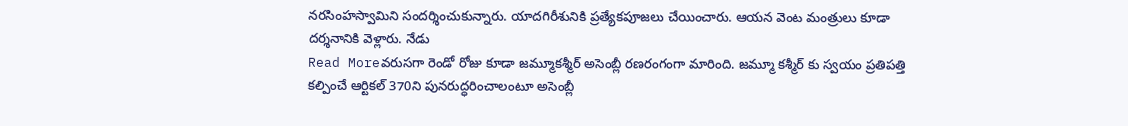నరసింహస్వామిని సందర్శించుకున్నారు. యాదగిరీశునికి ప్రత్యేకపూజలు చేయించారు. ఆయన వెంట మంత్రులు కూడా దర్శనానికి వెళ్లారు. నేడు
Read Moreవరుసగా రెండో రోజు కూడా జమ్మూకశ్మీర్ అసెంబ్లీ రణరంగంగా మారింది. జమ్మూ కశ్మీర్ కు స్వయం ప్రతిపత్తి కల్పించే ఆర్టికల్ 370ని పునరుద్ధరించాలంటూ అసెంబ్లీ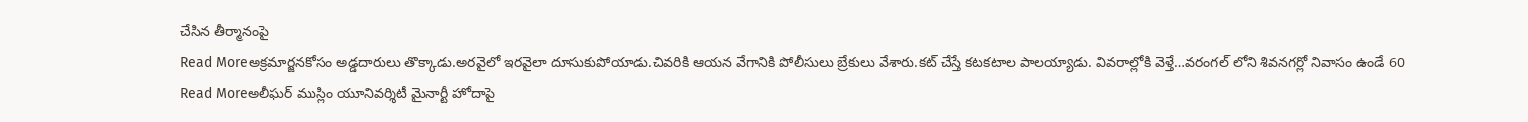చేసిన తీర్మానంపై
Read Moreఅక్రమార్జనకోసం అడ్డదారులు తొక్కాడు.అరవైలో ఇరవైలా దూసుకుపోయాడు.చివరికి ఆయన వేగానికి పోలీసులు బ్రేకులు వేశారు.కట్ చేస్తే కటకటాల పాలయ్యాడు. వివరాల్లోకి వెళ్తే…వరంగల్ లోని శివనగర్లో నివాసం ఉండే 60
Read Moreఅలీఘర్ ముస్లిం యూనివర్శిటీ మైనార్టీ హోదాపై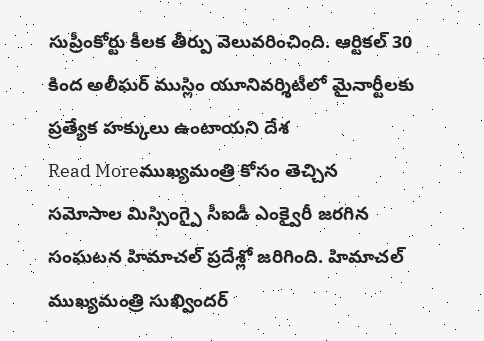సుప్రీంకోర్టు కీలక తీర్పు వెలువరించింది. ఆర్టికల్ 30 కింద అలీఘర్ ముస్లిం యూనివర్శిటీలో మైనార్టీలకు ప్రత్యేక హక్కులు ఉంటాయని దేశ
Read Moreముఖ్యమంత్రి కోసం తెచ్చిన సమోసాల మిస్సింగ్పై సీఐడీ ఎంక్వైరీ జరగిన సంఘటన హిమాచల్ ప్రదేశ్లో జరిగింది. హిమాచల్ ముఖ్యమంత్రి సుఖ్విందర్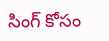సింగ్ కోసం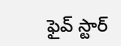ఫైవ్ స్టార్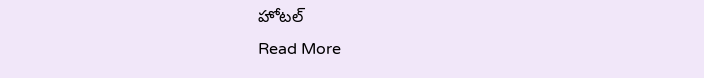హోటల్
Read More